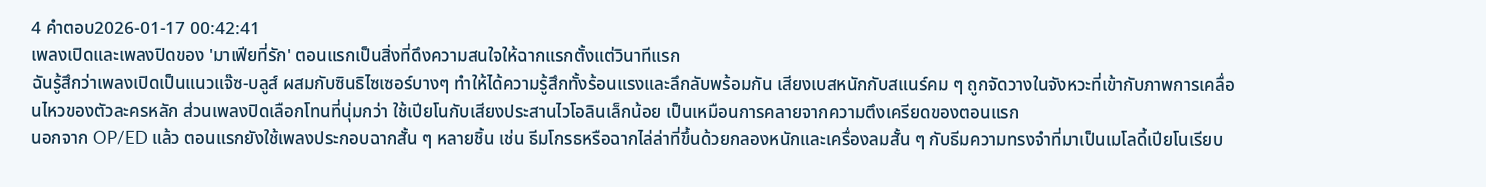4 คำตอบ2026-01-17 00:42:41
เพลงเปิดและเพลงปิดของ 'มาเฟียที่รัก' ตอนแรกเป็นสิ่งที่ดึงความสนใจให้ฉากแรกตั้งแต่วินาทีแรก
ฉันรู้สึกว่าเพลงเปิดเป็นแนวแจ๊ซ-บลูส์ ผสมกับซินธิไซเซอร์บางๆ ทำให้ได้ความรู้สึกทั้งร้อนแรงและลึกลับพร้อมกัน เสียงเบสหนักกับสแนร์คม ๆ ถูกจัดวางในจังหวะที่เข้ากับภาพการเคลื่อนไหวของตัวละครหลัก ส่วนเพลงปิดเลือกโทนที่นุ่มกว่า ใช้เปียโนกับเสียงประสานไวโอลินเล็กน้อย เป็นเหมือนการคลายจากความตึงเครียดของตอนแรก
นอกจาก OP/ED แล้ว ตอนแรกยังใช้เพลงประกอบฉากสั้น ๆ หลายชิ้น เช่น ธีมโกรธหรือฉากไล่ล่าที่ขึ้นด้วยกลองหนักและเครื่องลมสั้น ๆ กับธีมความทรงจำที่มาเป็นเมโลดี้เปียโนเรียบ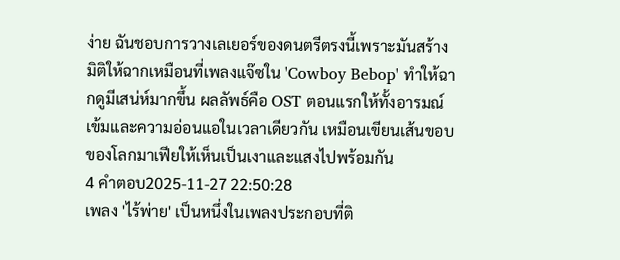ง่าย ฉันชอบการวางเลเยอร์ของดนตรีตรงนี้เพราะมันสร้างมิติให้ฉากเหมือนที่เพลงแจ๊ซใน 'Cowboy Bebop' ทำให้ฉากดูมีเสน่ห์มากขึ้น ผลลัพธ์คือ OST ตอนแรกให้ทั้งอารมณ์เข้มและความอ่อนแอในเวลาเดียวกัน เหมือนเขียนเส้นขอบของโลกมาเฟียให้เห็นเป็นเงาและแสงไปพร้อมกัน
4 คำตอบ2025-11-27 22:50:28
เพลง 'ไร้พ่าย' เป็นหนึ่งในเพลงประกอบที่ติ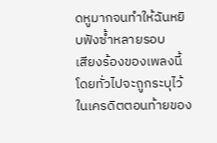ดหูมากจนทำให้ฉันหยิบฟังซ้ำหลายรอบ
เสียงร้องของเพลงนี้โดยทั่วไปจะถูกระบุไว้ในเครดิตตอนท้ายของ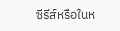ซีรีส์หรือในห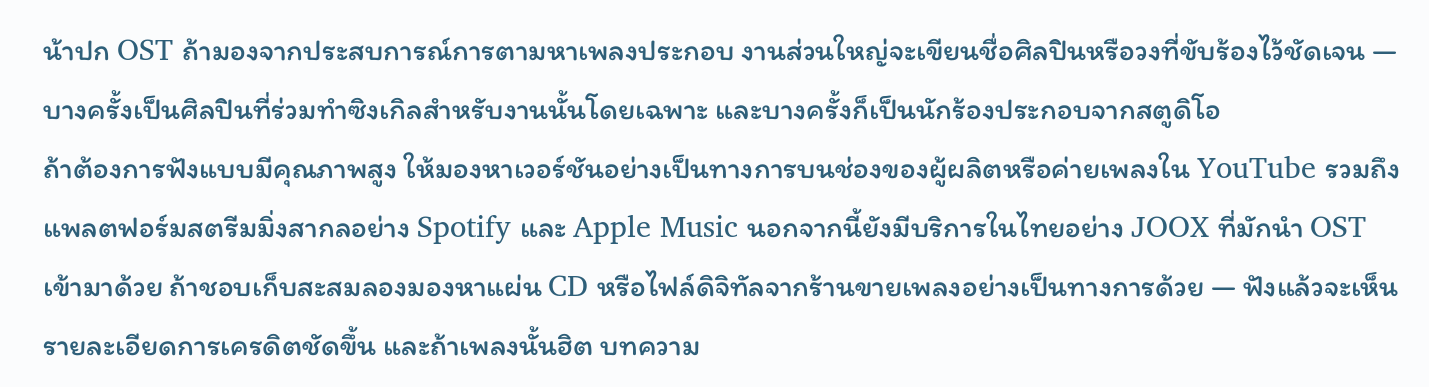น้าปก OST ถ้ามองจากประสบการณ์การตามหาเพลงประกอบ งานส่วนใหญ่จะเขียนชื่อศิลปินหรือวงที่ขับร้องไว้ชัดเจน — บางครั้งเป็นศิลปินที่ร่วมทำซิงเกิลสำหรับงานนั้นโดยเฉพาะ และบางครั้งก็เป็นนักร้องประกอบจากสตูดิโอ
ถ้าต้องการฟังแบบมีคุณภาพสูง ให้มองหาเวอร์ชันอย่างเป็นทางการบนช่องของผู้ผลิตหรือค่ายเพลงใน YouTube รวมถึงแพลตฟอร์มสตรีมมิ่งสากลอย่าง Spotify และ Apple Music นอกจากนี้ยังมีบริการในไทยอย่าง JOOX ที่มักนำ OST เข้ามาด้วย ถ้าชอบเก็บสะสมลองมองหาแผ่น CD หรือไฟล์ดิจิทัลจากร้านขายเพลงอย่างเป็นทางการด้วย — ฟังแล้วจะเห็นรายละเอียดการเครดิตชัดขึ้น และถ้าเพลงนั้นฮิต บทความ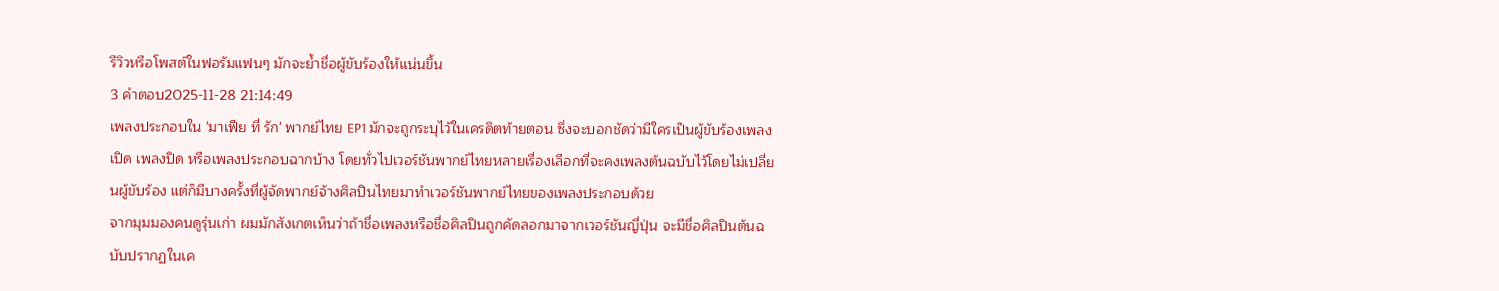รีวิวหรือโพสต์ในฟอรัมแฟนๆ มักจะย้ำชื่อผู้ขับร้องให้แน่นขึ้น
3 คำตอบ2025-11-28 21:14:49
เพลงประกอบใน 'มาเฟีย ที่ รัก' พากย์ไทย EP1 มักจะถูกระบุไว้ในเครดิตท้ายตอน ซึ่งจะบอกชัดว่ามีใครเป็นผู้ขับร้องเพลงเปิด เพลงปิด หรือเพลงประกอบฉากบ้าง โดยทั่วไปเวอร์ชันพากย์ไทยหลายเรื่องเลือกที่จะคงเพลงต้นฉบับไว้โดยไม่เปลี่ยนผู้ขับร้อง แต่ก็มีบางครั้งที่ผู้จัดพากย์จ้างศิลปินไทยมาทำเวอร์ชันพากย์ไทยของเพลงประกอบด้วย
จากมุมมองคนดูรุ่นเก่า ผมมักสังเกตเห็นว่าถ้าชื่อเพลงหรือชื่อศิลปินถูกคัดลอกมาจากเวอร์ชันญี่ปุ่น จะมีชื่อศิลปินต้นฉบับปรากฏในเค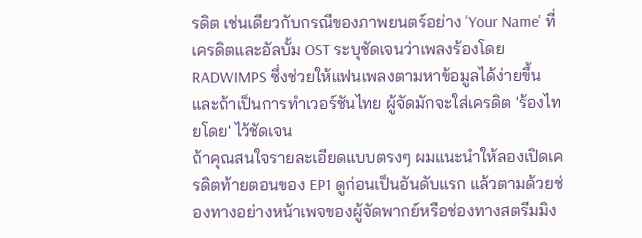รดิต เช่นเดียวกับกรณีของภาพยนตร์อย่าง 'Your Name' ที่เครดิตและอัลบั้ม OST ระบุชัดเจนว่าเพลงร้องโดย RADWIMPS ซึ่งช่วยให้แฟนเพลงตามหาข้อมูลได้ง่ายขึ้น และถ้าเป็นการทำเวอร์ชันไทย ผู้จัดมักจะใส่เครดิต 'ร้องไทยโดย' ไว้ชัดเจน
ถ้าคุณสนใจรายละเอียดแบบตรงๆ ผมแนะนำให้ลองเปิดเครดิตท้ายตอนของ EP1 ดูก่อนเป็นอันดับแรก แล้วตามด้วยช่องทางอย่างหน้าเพจของผู้จัดพากย์หรือช่องทางสตรีมมิง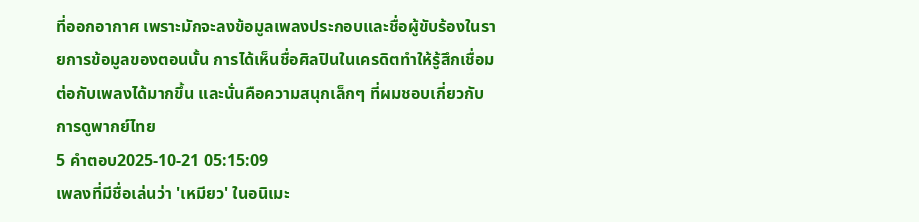ที่ออกอากาศ เพราะมักจะลงข้อมูลเพลงประกอบและชื่อผู้ขับร้องในรายการข้อมูลของตอนนั้น การได้เห็นชื่อศิลปินในเครดิตทำให้รู้สึกเชื่อมต่อกับเพลงได้มากขึ้น และนั่นคือความสนุกเล็กๆ ที่ผมชอบเกี่ยวกับการดูพากย์ไทย
5 คำตอบ2025-10-21 05:15:09
เพลงที่มีชื่อเล่นว่า 'เหมียว' ในอนิเมะ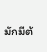มักมีต้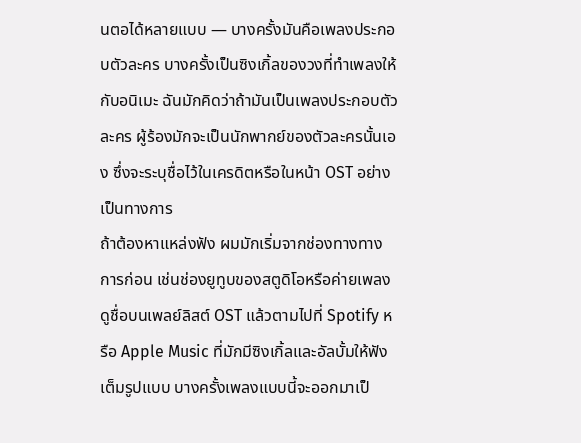นตอได้หลายแบบ — บางครั้งมันคือเพลงประกอบตัวละคร บางครั้งเป็นซิงเกิ้ลของวงที่ทำเพลงให้กับอนิเมะ ฉันมักคิดว่าถ้ามันเป็นเพลงประกอบตัวละคร ผู้ร้องมักจะเป็นนักพากย์ของตัวละครนั้นเอง ซึ่งจะระบุชื่อไว้ในเครดิตหรือในหน้า OST อย่างเป็นทางการ
ถ้าต้องหาแหล่งฟัง ผมมักเริ่มจากช่องทางทางการก่อน เช่นช่องยูทูบของสตูดิโอหรือค่ายเพลง ดูชื่อบนเพลย์ลิสต์ OST แล้วตามไปที่ Spotify หรือ Apple Music ที่มักมีซิงเกิ้ลและอัลบั้มให้ฟังเต็มรูปแบบ บางครั้งเพลงแบบนี้จะออกมาเป็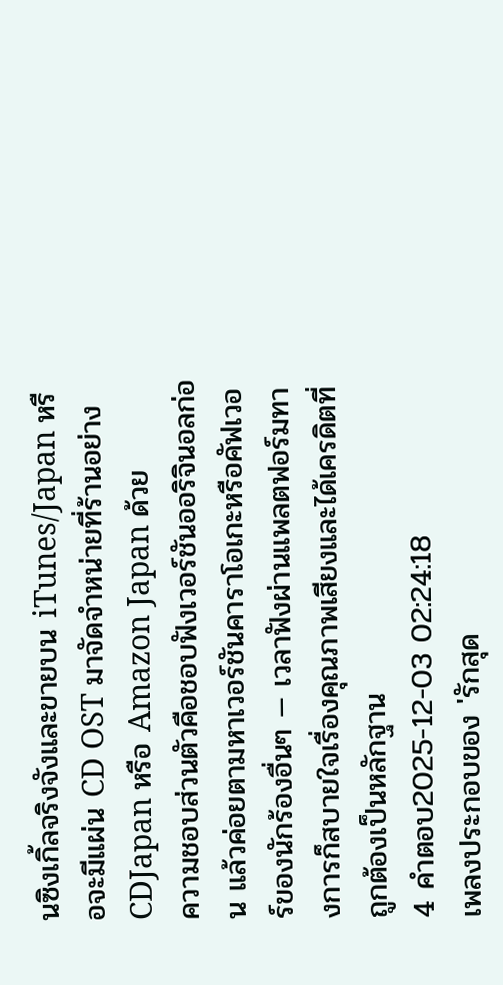นซิงเกิ้ลจริงจังและขายบน iTunes/Japan หรือจะมีแผ่น CD OST มาจัดจำหน่ายที่ร้านอย่าง CDJapan หรือ Amazon Japan ด้วย
ความชอบส่วนตัวคือชอบฟังเวอร์ชันออริจินอลก่อน แล้วค่อยตามหาเวอร์ชันคาราโอเกะหรือคัฟเวอร์ของนักร้องอื่นๆ — เวลาฟังผ่านแพลตฟอร์มทางการก็สบายใจเรื่องคุณภาพเสียงและได้เครดิตที่ถูกต้องเป็นหลักฐาน
4 คำตอบ2025-12-03 02:24:18
เพลงประกอบของ 'รักสุด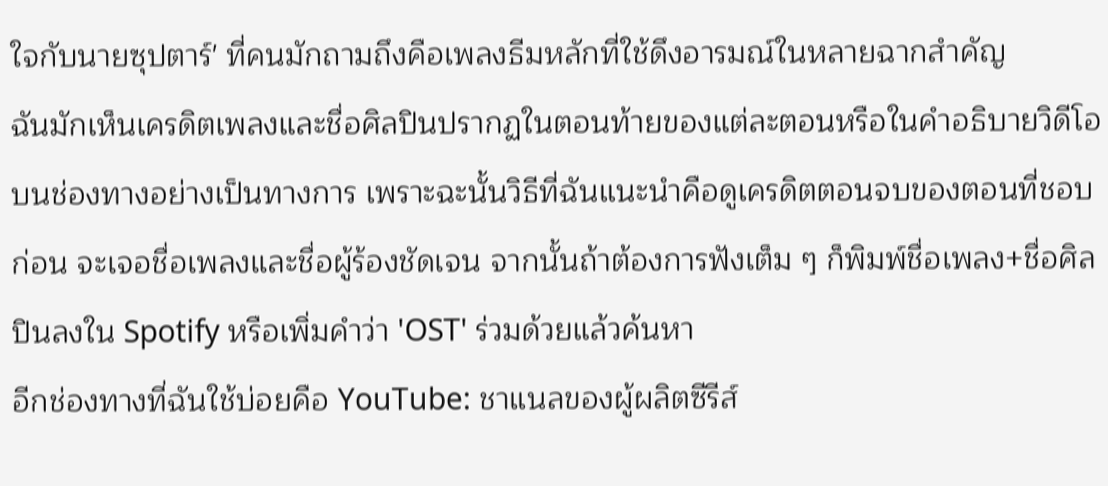ใจกับนายซุปตาร์' ที่คนมักถามถึงคือเพลงธีมหลักที่ใช้ดึงอารมณ์ในหลายฉากสำคัญ
ฉันมักเห็นเครดิตเพลงและชื่อศิลปินปรากฏในตอนท้ายของแต่ละตอนหรือในคำอธิบายวิดีโอบนช่องทางอย่างเป็นทางการ เพราะฉะนั้นวิธีที่ฉันแนะนำคือดูเครดิตตอนจบของตอนที่ชอบก่อน จะเจอชื่อเพลงและชื่อผู้ร้องชัดเจน จากนั้นถ้าต้องการฟังเต็ม ๆ ก็พิมพ์ชื่อเพลง+ชื่อศิลปินลงใน Spotify หรือเพิ่มคำว่า 'OST' ร่วมด้วยแล้วค้นหา
อีกช่องทางที่ฉันใช้บ่อยคือ YouTube: ชาแนลของผู้ผลิตซีรีส์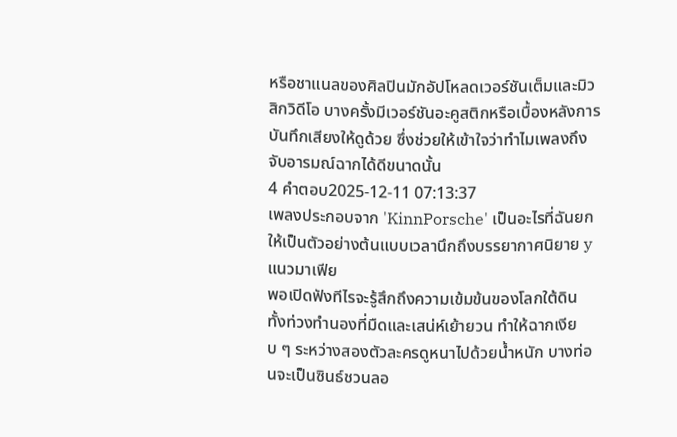หรือชาแนลของศิลปินมักอัปโหลดเวอร์ชันเต็มและมิวสิกวิดีโอ บางครั้งมีเวอร์ชันอะคูสติกหรือเบื้องหลังการบันทึกเสียงให้ดูด้วย ซึ่งช่วยให้เข้าใจว่าทำไมเพลงถึงจับอารมณ์ฉากได้ดีขนาดนั้น
4 คำตอบ2025-12-11 07:13:37
เพลงประกอบจาก 'KinnPorsche' เป็นอะไรที่ฉันยกให้เป็นตัวอย่างต้นแบบเวลานึกถึงบรรยากาศนิยาย y แนวมาเฟีย
พอเปิดฟังทีไรจะรู้สึกถึงความเข้มข้นของโลกใต้ดิน ทั้งท่วงทำนองที่มืดและเสน่ห์เย้ายวน ทำให้ฉากเงียบ ๆ ระหว่างสองตัวละครดูหนาไปด้วยน้ำหนัก บางท่อนจะเป็นซินธ์ชวนลอ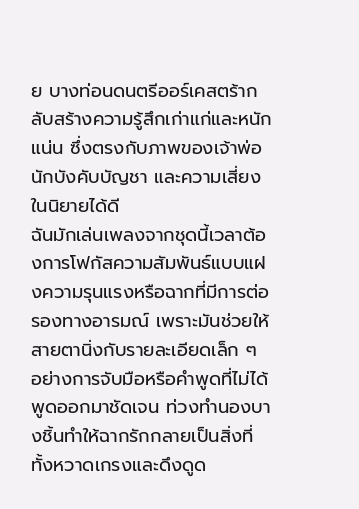ย บางท่อนดนตรีออร์เคสตร้ากลับสร้างความรู้สึกเก่าแก่และหนักแน่น ซึ่งตรงกับภาพของเจ้าพ่อ นักบังคับบัญชา และความเสี่ยงในนิยายได้ดี
ฉันมักเล่นเพลงจากชุดนี้เวลาต้องการโฟกัสความสัมพันธ์แบบแฝงความรุนแรงหรือฉากที่มีการต่อรองทางอารมณ์ เพราะมันช่วยให้สายตานิ่งกับรายละเอียดเล็ก ๆ อย่างการจับมือหรือคำพูดที่ไม่ได้พูดออกมาชัดเจน ท่วงทำนองบางชิ้นทำให้ฉากรักกลายเป็นสิ่งที่ทั้งหวาดเกรงและดึงดูด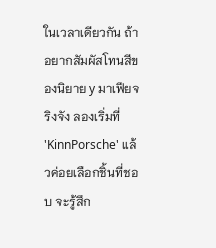ในเวลาเดียวกัน ถ้าอยากสัมผัสโทนสีของนิยาย y มาเฟียจริงจัง ลองเริ่มที่ 'KinnPorsche' แล้วค่อยเลือกชิ้นที่ชอบ จะรู้สึก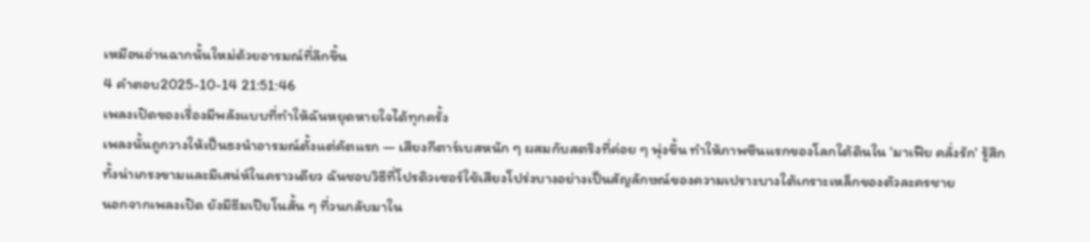เหมือนอ่านฉากนั้นใหม่ด้วยอารมณ์ที่ลึกขึ้น
4 คำตอบ2025-10-14 21:51:46
เพลงเปิดของเรื่องมีพลังแบบที่ทำให้ฉันหยุดหายใจได้ทุกครั้ง
เพลงนั้นถูกวางให้เป็นธงนำอารมณ์ตั้งแต่คัตแรก — เสียงกีตาร์เบสหนัก ๆ ผสมกับสตริงที่ค่อย ๆ พุ่งขึ้น ทำให้ภาพซีนแรกของโลกใต้ดินใน 'มาเฟีย คลั่งรัก' รู้สึกทั้งน่าเกรงขามและมีเสน่ห์ในคราวเดียว ฉันชอบวิธีที่โปรดิวเซอร์ใช้เสียงโปร่งบางอย่างเป็นสัญลักษณ์ของความเปราะบางใต้เกราะเหล็กของตัวละครชาย
นอกจากเพลงเปิด ยังมีธีมเปียโนสั้น ๆ ที่วนกลับมาใน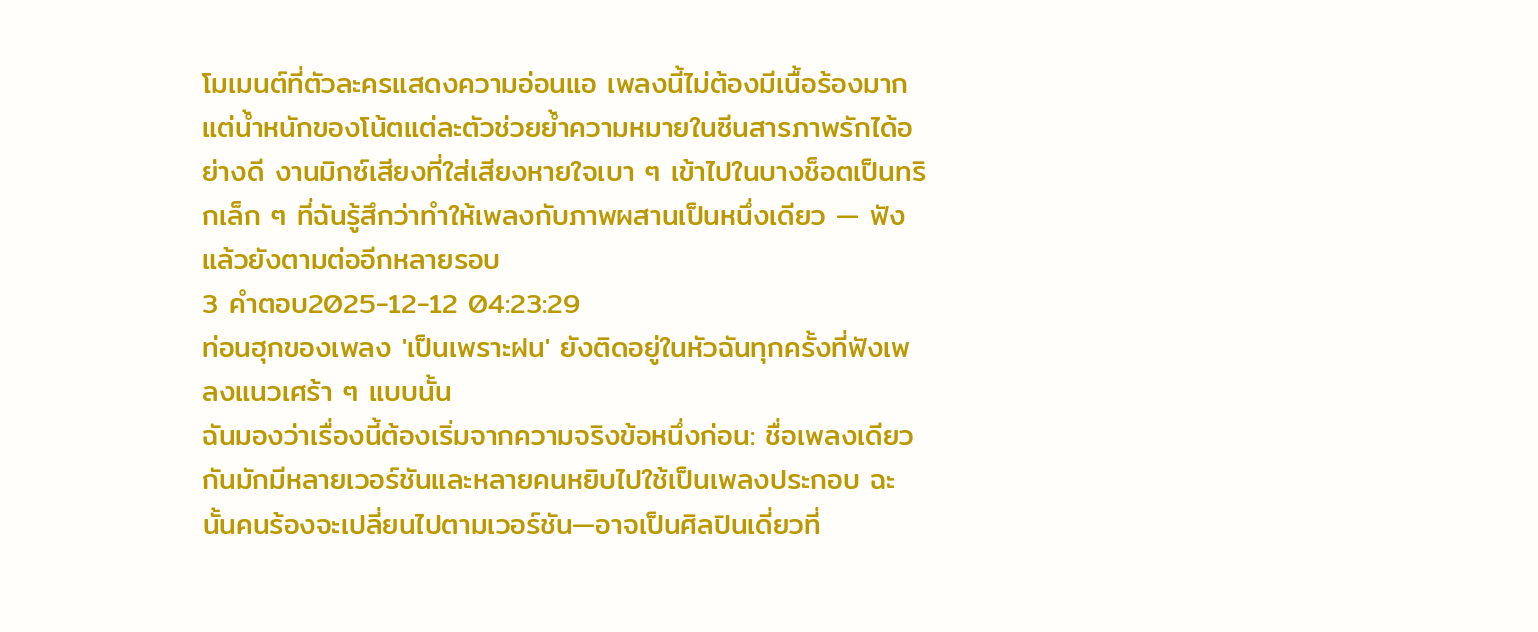โมเมนต์ที่ตัวละครแสดงความอ่อนแอ เพลงนี้ไม่ต้องมีเนื้อร้องมาก แต่น้ำหนักของโน้ตแต่ละตัวช่วยย้ำความหมายในซีนสารภาพรักได้อย่างดี งานมิกซ์เสียงที่ใส่เสียงหายใจเบา ๆ เข้าไปในบางช็อตเป็นทริกเล็ก ๆ ที่ฉันรู้สึกว่าทำให้เพลงกับภาพผสานเป็นหนึ่งเดียว — ฟังแล้วยังตามต่ออีกหลายรอบ
3 คำตอบ2025-12-12 04:23:29
ท่อนฮุกของเพลง 'เป็นเพราะฝน' ยังติดอยู่ในหัวฉันทุกครั้งที่ฟังเพลงแนวเศร้า ๆ แบบนั้น
ฉันมองว่าเรื่องนี้ต้องเริ่มจากความจริงข้อหนึ่งก่อน: ชื่อเพลงเดียวกันมักมีหลายเวอร์ชันและหลายคนหยิบไปใช้เป็นเพลงประกอบ ฉะนั้นคนร้องจะเปลี่ยนไปตามเวอร์ชัน—อาจเป็นศิลปินเดี่ยวที่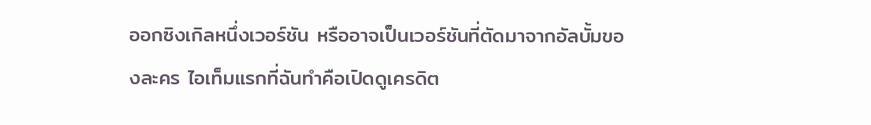ออกซิงเกิลหนึ่งเวอร์ชัน หรืออาจเป็นเวอร์ชันที่ตัดมาจากอัลบั้มของละคร ไอเท็มแรกที่ฉันทำคือเปิดดูเครดิต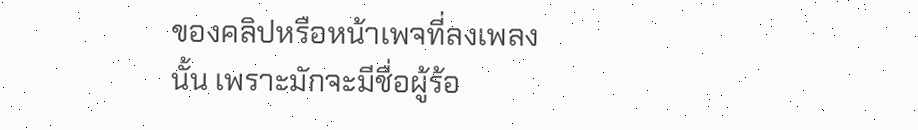ของคลิปหรือหน้าเพจที่ลงเพลงนั้น เพราะมักจะมีชื่อผู้ร้อ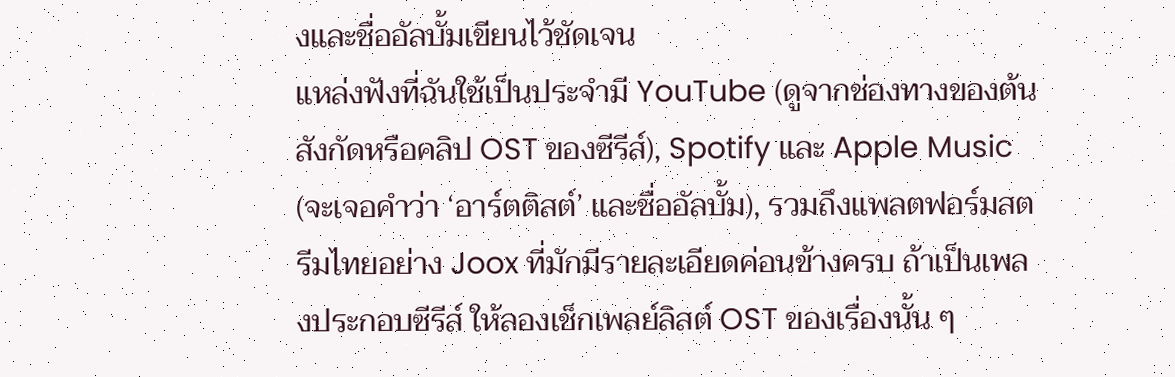งและชื่ออัลบั้มเขียนไว้ชัดเจน
แหล่งฟังที่ฉันใช้เป็นประจำมี YouTube (ดูจากช่องทางของต้นสังกัดหรือคลิป OST ของซีรีส์), Spotify และ Apple Music (จะเจอคำว่า ‘อาร์ตติสต์’ และชื่ออัลบั้ม), รวมถึงแพลตฟอร์มสตรีมไทยอย่าง Joox ที่มักมีรายละเอียดค่อนข้างครบ ถ้าเป็นเพลงประกอบซีรีส์ ให้ลองเช็กเพลย์ลิสต์ OST ของเรื่องนั้น ๆ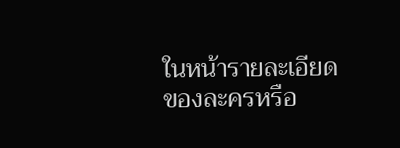ในหน้ารายละเอียดของละครหรือ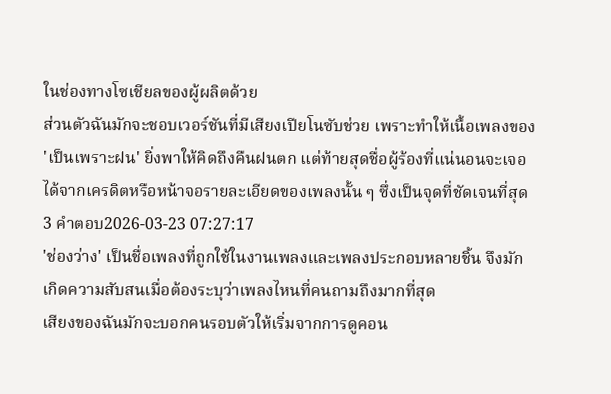ในช่องทางโซเชียลของผู้ผลิตด้วย
ส่วนตัวฉันมักจะชอบเวอร์ชันที่มีเสียงเปียโนซับช่วย เพราะทำให้เนื้อเพลงของ 'เป็นเพราะฝน' ยิ่งพาให้คิดถึงคืนฝนตก แต่ท้ายสุดชื่อผู้ร้องที่แน่นอนจะเจอได้จากเครดิตหรือหน้าจอรายละเอียดของเพลงนั้น ๆ ซึ่งเป็นจุดที่ชัดเจนที่สุด
3 คำตอบ2026-03-23 07:27:17
'ช่องว่าง' เป็นชื่อเพลงที่ถูกใช้ในงานเพลงและเพลงประกอบหลายชิ้น จึงมักเกิดความสับสนเมื่อต้องระบุว่าเพลงไหนที่คนถามถึงมากที่สุด
เสียงของฉันมักจะบอกคนรอบตัวให้เริ่มจากการดูคอน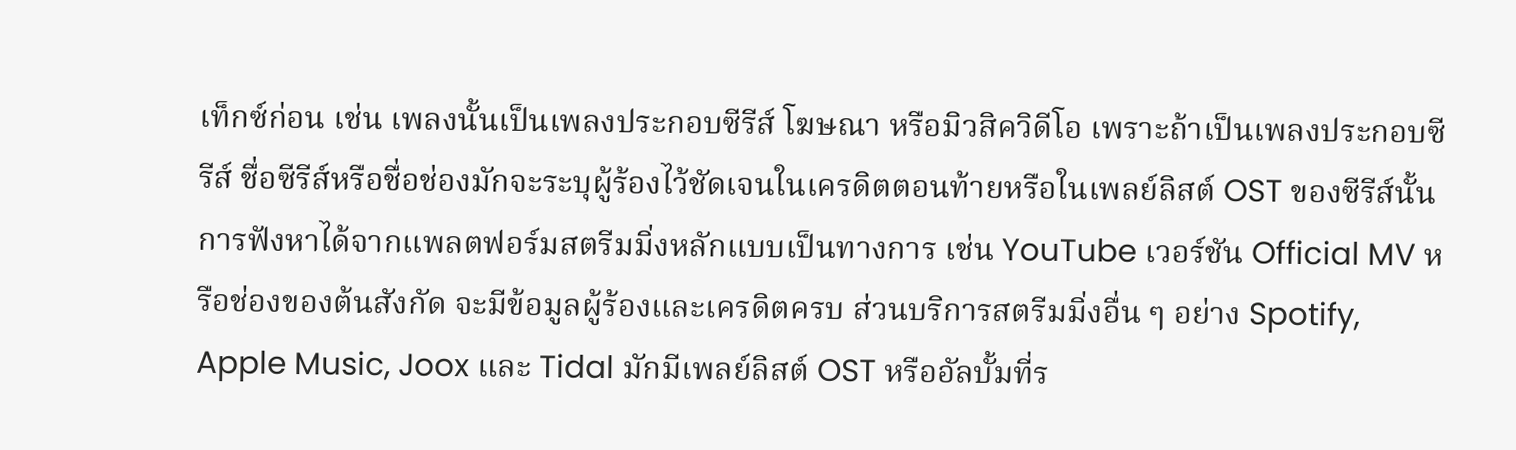เท็กซ์ก่อน เช่น เพลงนั้นเป็นเพลงประกอบซีรีส์ โฆษณา หรือมิวสิควิดีโอ เพราะถ้าเป็นเพลงประกอบซีรีส์ ชื่อซีรีส์หรือชื่อช่องมักจะระบุผู้ร้องไว้ชัดเจนในเครดิตตอนท้ายหรือในเพลย์ลิสต์ OST ของซีรีส์นั้น
การฟังหาได้จากแพลตฟอร์มสตรีมมิ่งหลักแบบเป็นทางการ เช่น YouTube เวอร์ชัน Official MV หรือช่องของต้นสังกัด จะมีข้อมูลผู้ร้องและเครดิตครบ ส่วนบริการสตรีมมิ่งอื่น ๆ อย่าง Spotify, Apple Music, Joox และ Tidal มักมีเพลย์ลิสต์ OST หรืออัลบั้มที่ร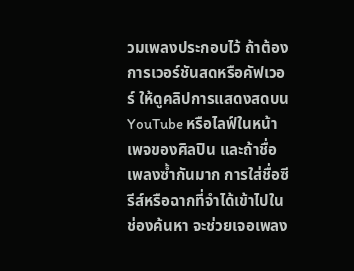วมเพลงประกอบไว้ ถ้าต้องการเวอร์ชันสดหรือคัฟเวอร์ ให้ดูคลิปการแสดงสดบน YouTube หรือไลฟ์ในหน้าเพจของศิลปิน และถ้าชื่อเพลงซ้ำกันมาก การใส่ชื่อซีรีส์หรือฉากที่จำได้เข้าไปในช่องค้นหา จะช่วยเจอเพลง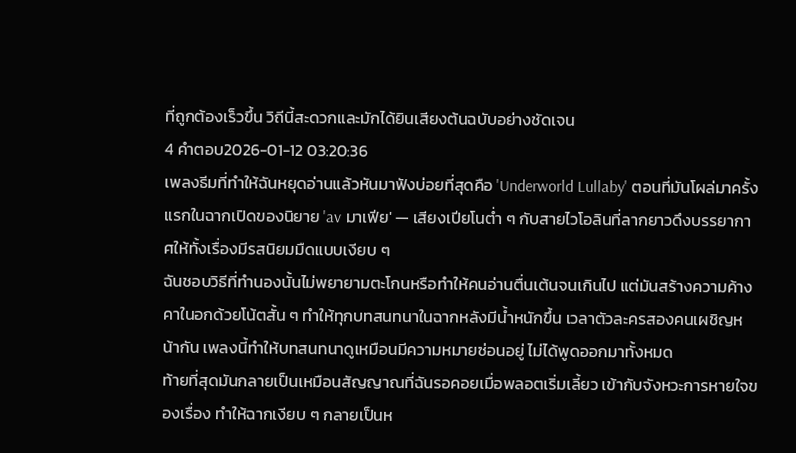ที่ถูกต้องเร็วขึ้น วิถีนี้สะดวกและมักได้ยินเสียงต้นฉบับอย่างชัดเจน
4 คำตอบ2026-01-12 03:20:36
เพลงธีมที่ทำให้ฉันหยุดอ่านแล้วหันมาฟังบ่อยที่สุดคือ 'Underworld Lullaby' ตอนที่มันโผล่มาครั้งแรกในฉากเปิดของนิยาย 'av มาเฟีย' — เสียงเปียโนต่ำ ๆ กับสายไวโอลินที่ลากยาวดึงบรรยากาศให้ทั้งเรื่องมีรสนิยมมืดแบบเงียบ ๆ
ฉันชอบวิธีที่ทำนองนั้นไม่พยายามตะโกนหรือทำให้คนอ่านตื่นเต้นจนเกินไป แต่มันสร้างความค้างคาในอกด้วยโน้ตสั้น ๆ ทำให้ทุกบทสนทนาในฉากหลังมีน้ำหนักขึ้น เวลาตัวละครสองคนเผชิญหน้ากัน เพลงนี้ทำให้บทสนทนาดูเหมือนมีความหมายซ่อนอยู่ ไม่ได้พูดออกมาทั้งหมด
ท้ายที่สุดมันกลายเป็นเหมือนสัญญาณที่ฉันรอคอยเมื่อพลอตเริ่มเลี้ยว เข้ากับจังหวะการหายใจของเรื่อง ทำให้ฉากเงียบ ๆ กลายเป็นห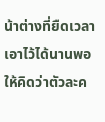น้าต่างที่ยืดเวลาเอาไว้ได้นานพอให้คิดว่าตัวละค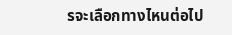รจะเลือกทางไหนต่อไป